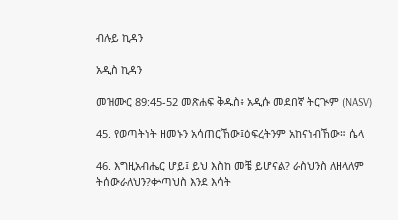ብሉይ ኪዳን

አዲስ ኪዳን

መዝሙር 89:45-52 መጽሐፍ ቅዱስ፥ አዲሱ መደበኛ ትርጒም (NASV)

45. የወጣትነት ዘመኑን አሳጠርኸው፤ዕፍረትንም አከናነብኸው። ሴላ

46. እግዚአብሔር ሆይ፤ ይህ እስከ መቼ ይሆናል? ራስህንስ ለዘላለም ትሰውራለህን?ቍጣህስ እንደ እሳት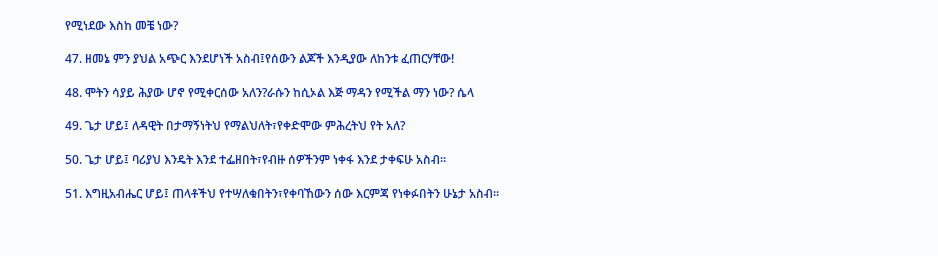የሚነደው እስከ መቼ ነው?

47. ዘመኔ ምን ያህል አጭር እንደሆነች አስብ፤የሰውን ልጆች እንዲያው ለከንቱ ፈጠርሃቸው!

48. ሞትን ሳያይ ሕያው ሆኖ የሚቀርሰው አለን?ራሱን ከሲኦል እጅ ማዳን የሚችል ማን ነው? ሴላ

49. ጌታ ሆይ፤ ለዳዊት በታማኝነትህ የማልህለት፣የቀድሞው ምሕረትህ የት አለ?

50. ጌታ ሆይ፤ ባሪያህ እንዴት እንደ ተፌዘበት፣የብዙ ሰዎችንም ነቀፋ እንደ ታቀፍሁ አስብ።

51. እግዚአብሔር ሆይ፤ ጠላቶችህ የተሣለቁበትን፣የቀባኸውን ሰው እርምጃ የነቀፉበትን ሁኔታ አስብ።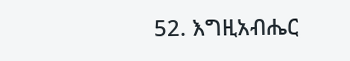52. እግዚአብሔር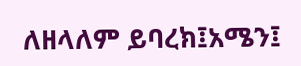ለዘላለም ይባረክ፤አሜን፤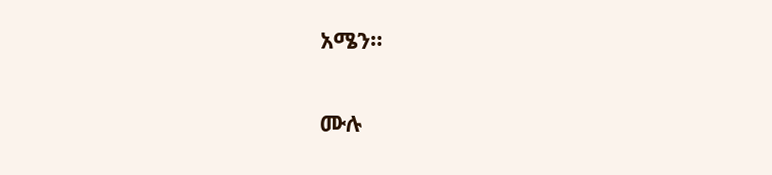አሜን።

ሙሉ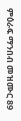ምዕራፍ ማንበብ መዝሙር 89